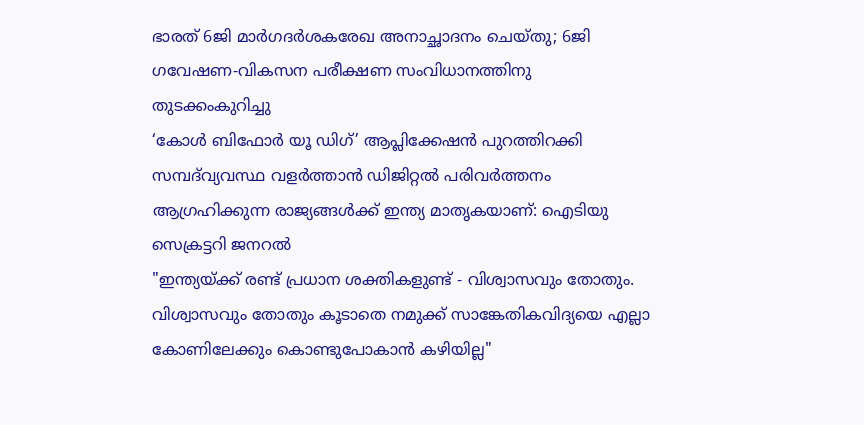ഭാരത് 6ജി മാർഗദർശകരേഖ അനാച്ഛാദനം ചെയ്തു; 6ജി‌ ഗവേഷണ-വികസന പരീക്ഷണ സംവിധാനത്തിനു തുടക്കംകുറിച്ചു
‘കോൾ ബിഫോർ യൂ ഡിഗ്’ ആപ്ലിക്കേഷൻ പുറത്തിറക്കി
സമ്പദ്‌വ്യവസ്ഥ വളർത്താൻ ഡിജിറ്റൽ പരിവർത്തനം ആഗ്രഹിക്കുന്ന രാജ്യങ്ങൾക്ക് ഇന്ത്യ മാതൃകയാണ്: ഐടിയു സെക്രട്ടറി ജനറൽ
"ഇന്ത്യയ്ക്ക് രണ്ട് പ്രധാന ശക്തികളുണ്ട് - വിശ്വാസവും തോതും. വിശ്വാസവും തോതും കൂടാതെ നമുക്ക് സാങ്കേതികവിദ്യയെ എല്ലാ കോണിലേക്കും കൊണ്ടുപോകാൻ കഴിയില്ല"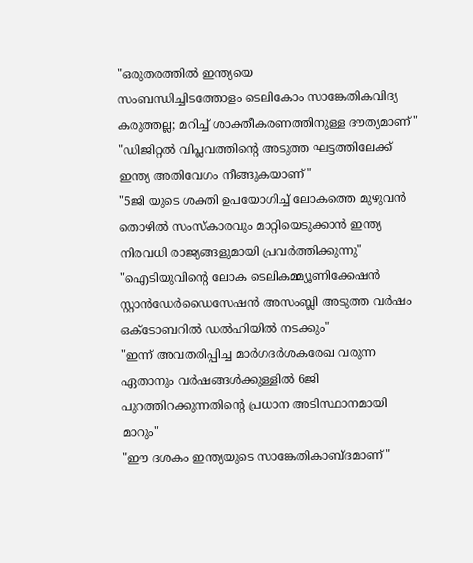"ഒരുതരത്തിൽ ഇന്ത്യയെ സംബന്ധിച്ചിടത്തോളം ‌ടെലികോം സാങ്കേതികവിദ്യ കരുത്തല്ല; മറിച്ച് ശാക്തീകരണത്തിനുള്ള ദൗത്യമാണ്"
"ഡിജിറ്റൽ വിപ്ലവത്തിന്റെ അടുത്ത ഘട്ടത്തിലേക്ക് ഇന്ത്യ അതിവേഗം നീങ്ങുകയാണ്"
"5ജി യുടെ ശക്തി ഉപയോഗിച്ച് ലോകത്തെ മുഴുവൻ തൊഴിൽ സംസ്കാരവും മാറ്റിയെടുക്കാൻ ഇന്ത്യ നിരവധി രാജ്യങ്ങളുമായി പ്രവർത്തിക്കുന്നു"
"ഐടിയുവിന്റെ ലോക ടെലികമ്മ്യൂണിക്കേഷൻ സ്റ്റാൻഡേർഡൈസേഷൻ അസംബ്ലി അടുത്ത വർഷം ഒക്ടോബറിൽ ഡൽഹിയിൽ നടക്കും"
"ഇന്ന് അവതരിപ്പിച്ച മാർഗദർശകരേഖ വരുന്ന ഏതാനും വർഷങ്ങൾക്കുള്ളിൽ 6ജി പുറത്തിറക്കുന്നതിന്റെ പ്രധാന അടിസ്ഥാനമായി മാറും"
"ഈ ദശകം ഇന്ത്യയുടെ സാങ്കേതികാബ്ദമാണ്"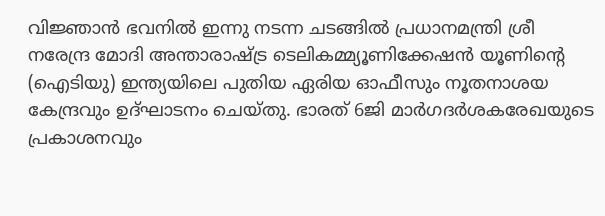വിജ്ഞാൻ ഭവനിൽ ഇന്നു നടന്ന ചടങ്ങിൽ പ്രധാനമന്ത്രി ശ്രീ നരേന്ദ്ര മോദി അന്താരാഷ്ട്ര ടെലികമ്മ്യൂണിക്കേഷൻ യൂണിന്റെ (ഐടിയു) ഇന്ത്യയിലെ പുതിയ ഏരിയ ഓഫീസും നൂതനാശയ കേന്ദ്രവും ഉദ്ഘാടനം ചെയ്തു. ഭാരത് 6ജി മാർഗദർശകരേഖയുടെ പ്രകാശനവും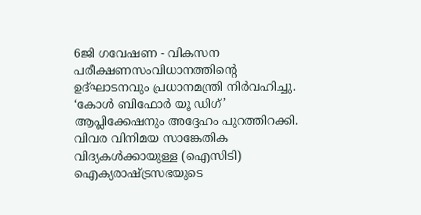6ജി ഗവേഷണ - വികസന പരീക്ഷണസംവിധാനത്തിന്റെ ഉദ്ഘാടനവും പ്രധാനമന്ത്രി നിർവഹിച്ചു. ‘കോൾ ബിഫോർ യൂ ഡിഗ്’ ആപ്ലിക്കേഷനും അദ്ദേഹം പുറത്തിറക്കി. വിവര വിനിമയ സാങ്കേതിക വിദ്യകൾക്കായുള്ള (ഐസിടി) ഐക്യരാഷ്ട്രസഭയുടെ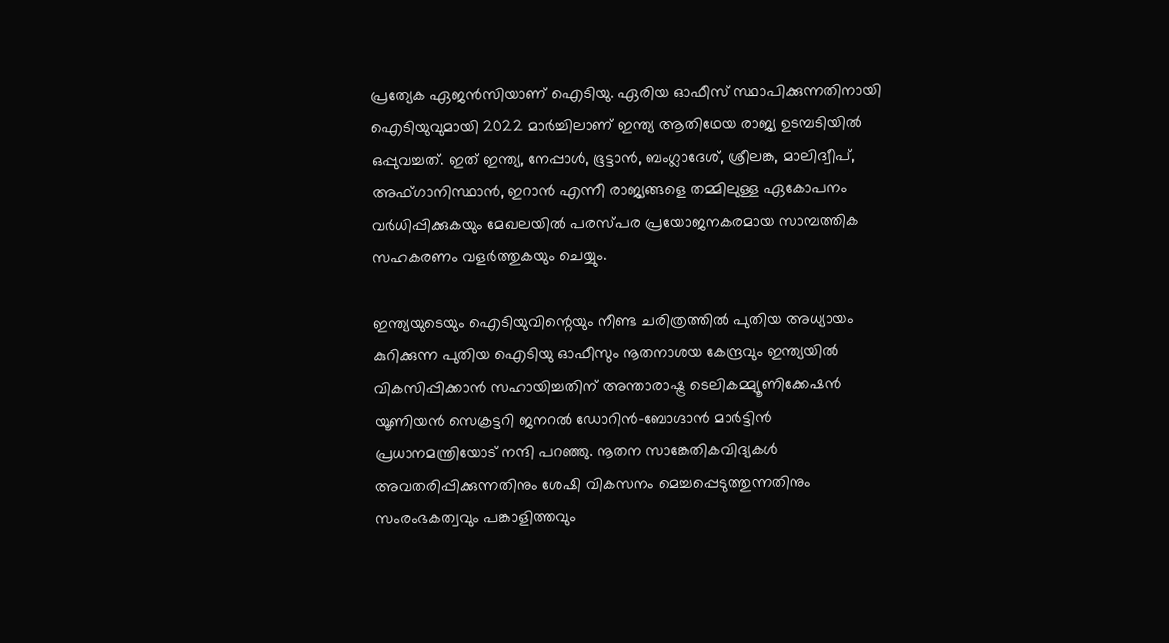പ്രത്യേക ഏജൻസിയാണ് ഐടിയു. ഏരിയ ഓഫീസ് സ്ഥാപിക്കുന്നതിനായി ഐടിയുവുമായി 2022 മാർച്ചിലാണ് ഇന്ത്യ ആതിഥേയ രാജ്യ ഉടമ്പടിയിൽ ഒപ്പുവച്ചത്. ഇത് ഇന്ത്യ, നേപ്പാൾ, ഭൂട്ടാൻ, ബംഗ്ലാദേശ്, ശ്രീലങ്ക, മാലിദ്വീപ്, അഫ്ഗാനിസ്ഥാൻ, ഇറാൻ എന്നീ രാജ്യങ്ങളെ തമ്മിലുള്ള ഏകോപനം വർധിപ്പിക്കുകയും മേഖലയിൽ പരസ്പര പ്രയോജനകരമായ സാമ്പത്തിക സഹകരണം വളർത്തുകയും ചെയ്യും.

ഇന്ത്യയുടെയും ഐടിയുവിന്റെയും നീണ്ട ചരിത്രത്തിൽ പുതിയ അധ്യായം കുറിക്കുന്ന പുതിയ ഐടിയു ഓഫീസും നൂതനാശയ കേന്ദ്രവും ഇന്ത്യയിൽ വികസിപ്പിക്കാൻ സഹായിച്ചതിന് അന്താരാഷ്ട്ര ടെലികമ്മ്യൂണിക്കേഷൻ യൂണിയൻ സെക്രട്ടറി ജനറൽ ഡോറിൻ-ബോഗ്ദാൻ മാർട്ടിൻ പ്രധാനമന്ത്രിയോട് നന്ദി പറഞ്ഞു. നൂതന സാങ്കേതികവിദ്യകൾ അവതരിപ്പിക്കുന്നതിനും ശേഷി വികസനം മെച്ചപ്പെടുത്തുന്നതിനും സംരംഭകത്വവും പങ്കാളിത്തവും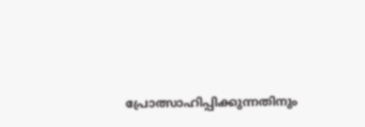പ്രോത്സാഹിപ്പിക്കുന്നതിനും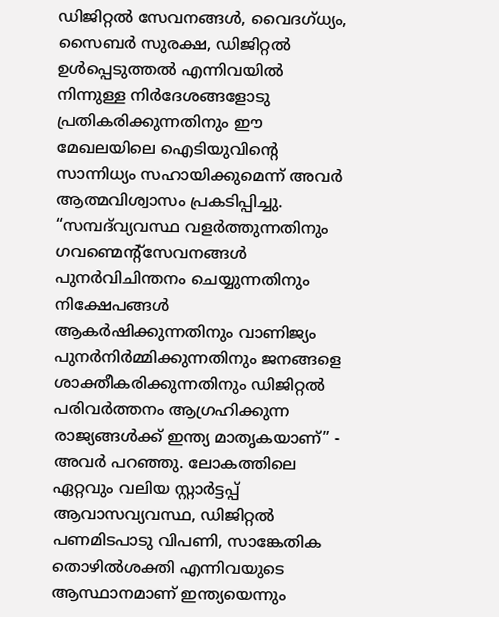ഡിജിറ്റൽ സേവനങ്ങൾ, വൈദഗ്ധ്യം, സൈബർ സുരക്ഷ, ഡിജിറ്റൽ ഉൾപ്പെടുത്തൽ എന്നിവയിൽ നിന്നുള്ള നിർദേശങ്ങളോടു പ്രതികരിക്കുന്നതിനും ഈ മേഖലയിലെ ഐടിയുവിന്റെ സാന്നിധ്യം സഹായിക്കുമെന്ന് അവർ ആത്മവിശ്വാസം പ്രകടിപ്പിച്ചു. “സമ്പദ്‌വ്യവസ്ഥ വളർത്തുന്നതിനും ഗവണ്മെന്റ്‌സേവനങ്ങൾ പുനർവിചിന്തനം ചെയ്യുന്നതിനും നിക്ഷേപങ്ങൾ ആകർഷിക്കുന്നതിനും വാണിജ്യം പുനർനിർമ്മിക്കുന്നതിനും ജനങ്ങളെ ശാക്തീകരിക്കുന്നതിനും ഡിജിറ്റൽ പരിവർത്തനം ആഗ്രഹിക്കുന്ന രാജ്യങ്ങൾക്ക് ഇന്ത്യ മാതൃകയാണ്” -  അവർ പറഞ്ഞു. ലോകത്തിലെ ഏറ്റവും വലിയ സ്റ്റാർട്ടപ്പ് ആവാസവ്യവസ്ഥ, ഡിജിറ്റൽ പണമിടപാടു വിപണി, സാങ്കേതിക തൊഴിൽശക്തി എന്നിവയുടെ ആസ്ഥാനമാണ് ഇന്ത്യയെന്നും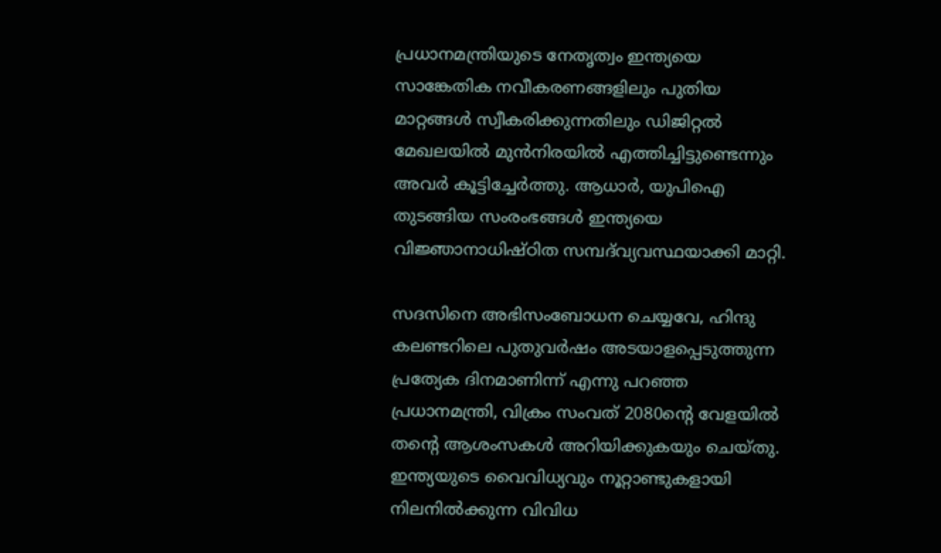പ്രധാനമന്ത്രിയുടെ നേതൃത്വം ഇന്ത്യയെ സാങ്കേതിക നവീകരണങ്ങളിലും പുതിയ മാറ്റങ്ങൾ സ്വീകരിക്കുന്നതിലും ഡിജിറ്റൽ മേഖലയിൽ മുൻനിരയിൽ എത്തിച്ചിട്ടുണ്ടെന്നും അവർ കൂട്ടിച്ചേർത്തു. ആധാർ, യുപിഐ തുടങ്ങിയ സംരംഭങ്ങൾ ഇന്ത്യയെ വിജ്ഞാനാധിഷ്ഠിത സമ്പദ്‌വ്യവസ്ഥയാക്കി മാറ്റി.

സദസിനെ അഭിസംബോധന ചെയ്യവേ, ഹിന്ദു കലണ്ടറിലെ പുതുവർഷം അടയാളപ്പെടുത്തുന്ന പ്രത്യേക ദിനമാണിന്ന് എന്നു പറഞ്ഞ പ്രധാനമന്ത്രി, വിക്രം സംവത് 2080ന്റെ വേളയിൽ തന്റെ ആശംസകൾ അറിയിക്കുകയും ചെയ്തു. ഇന്ത്യയുടെ വൈവിധ്യവും നൂറ്റാണ്ടുകളായി നിലനിൽക്കുന്ന വിവിധ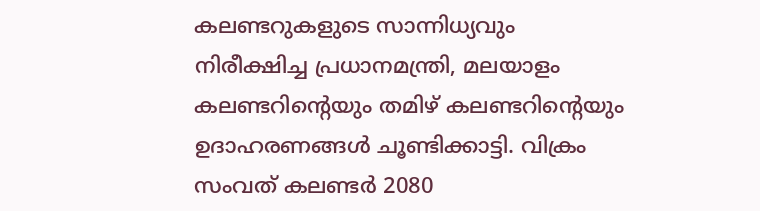കലണ്ടറുകളുടെ സാന്നിധ്യവും നിരീക്ഷിച്ച പ്രധാനമന്ത്രി, മലയാളം കലണ്ടറിന്റെയും തമിഴ് കലണ്ടറിന്റെയും ഉദാഹരണങ്ങൾ ചൂണ്ടിക്കാട്ടി. വിക്രം സംവത് കലണ്ടർ 2080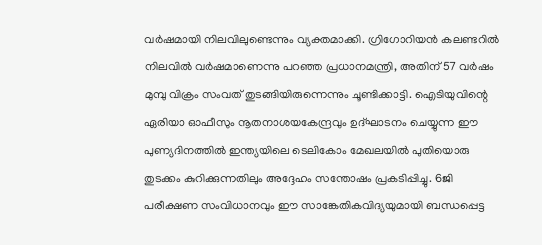വർഷമായി നിലവിലുണ്ടെന്നും വ്യക്തമാക്കി. ഗ്രിഗോറിയൻ കലണ്ടറിൽ നിലവിൽ വർഷമാണെന്നു പറഞ്ഞ പ്രധാനമന്ത്രി, അതിന് 57 വർഷം മുമ്പു വിക്രം സംവത് തുടങ്ങിയിരുന്നെന്നും ചൂണ്ടിക്കാട്ടി. ഐടിയുവിന്റെ ഏരിയാ ഓഫീസും നൂതനാശയകേന്ദ്രവും ഉദ്ഘാടനം ചെയ്യുന്ന ഈ പുണ്യദിനത്തിൽ ഇന്ത്യയിലെ ടെലികോം മേഖലയിൽ പുതിയൊരു തുടക്കം കുറിക്കുന്നതിലും അദ്ദേഹം സന്തോഷം പ്രകടിപ്പിച്ചു. 6ജി പരീക്ഷണ സംവിധാനവും ഈ സാങ്കേതികവിദ്യയുമായി ബന്ധപ്പെട്ട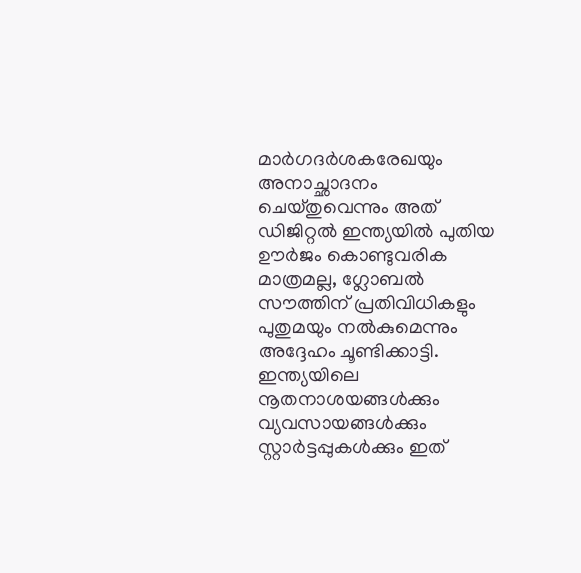മാർഗദർശകരേഖയും അനാച്ഛാദനം ചെയ്തുവെന്നും അത് ഡിജിറ്റൽ ഇന്ത്യയിൽ പുതിയ ഊർജം കൊണ്ടുവരിക മാത്രമല്ല, ഗ്ലോബൽ സൗത്തിന് പ്രതിവിധികളും പുതുമയും നൽകുമെന്നും അദ്ദേഹം ചൂണ്ടിക്കാട്ടി. ഇന്ത്യയിലെ നൂതനാശയങ്ങൾക്കും  വ്യവസായങ്ങൾക്കും സ്റ്റാർട്ടപ്പുകൾക്കും ഇത്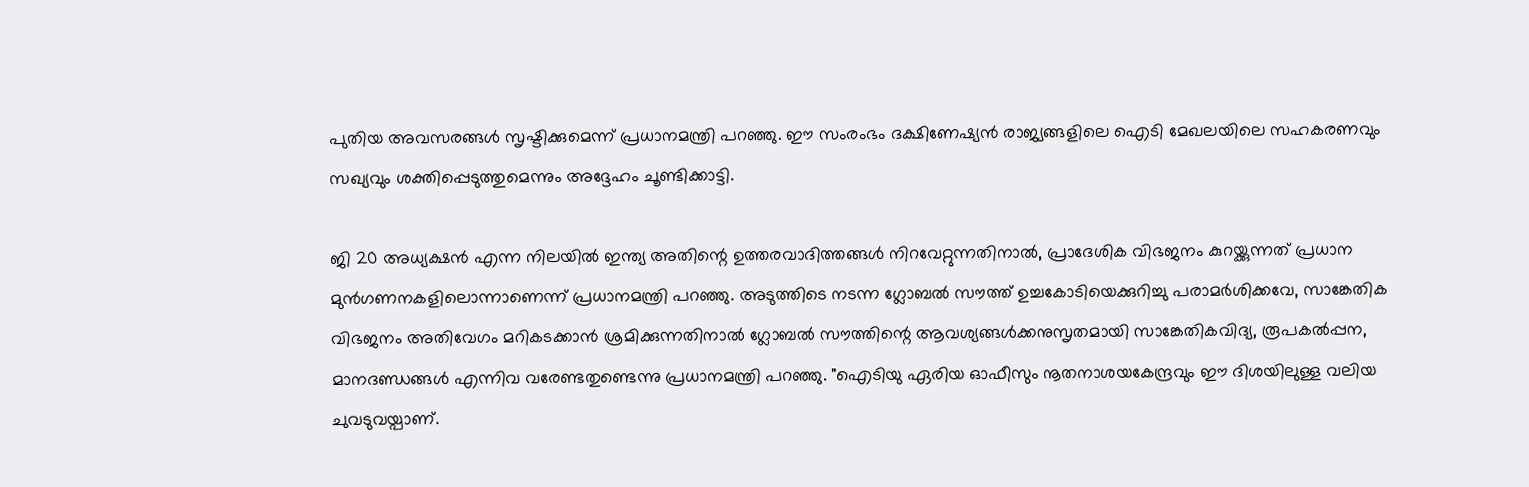പുതിയ അവസരങ്ങൾ സൃഷ്ടിക്കുമെന്ന് പ്രധാനമന്ത്രി പറഞ്ഞു. ഈ സംരംഭം ദക്ഷിണേഷ്യൻ രാജ്യങ്ങളിലെ ഐടി മേഖലയിലെ സഹകരണവും സഖ്യവും ശക്തിപ്പെടുത്തുമെന്നും അദ്ദേഹം ചൂണ്ടിക്കാട്ടി.

ജി 20 അധ്യക്ഷൻ എന്ന നിലയിൽ ഇന്ത്യ അതിന്റെ ഉത്തരവാദിത്തങ്ങൾ നിറവേറ്റുന്നതിനാൽ, പ്രാദേശിക വിഭജനം കുറയ്ക്കുന്നത് പ്രധാന മുൻഗണനകളിലൊന്നാണെന്ന് പ്രധാനമന്ത്രി പറഞ്ഞു. അടുത്തിടെ നടന്ന ഗ്ലോബൽ സൗത്ത് ഉച്ചകോടിയെക്കുറിച്ചു പരാമർശിക്കവേ, സാങ്കേതിക വിഭജനം അതിവേഗം മറികടക്കാൻ ശ്രമിക്കുന്നതിനാൽ ഗ്ലോബൽ സൗത്തിന്റെ ആവശ്യങ്ങൾക്കനുസൃതമായി സാങ്കേതികവിദ്യ, രൂപകൽപ്പന, മാനദണ്ഡങ്ങൾ എന്നിവ വരേണ്ടതുണ്ടെന്നു പ്രധാനമന്ത്രി പറഞ്ഞു. "ഐടിയു ഏരിയ ഓഫീസും നൂതനാശയകേന്ദ്രവും ഈ ദിശയിലുള്ള വലിയ ചുവടുവയ്പാണ്.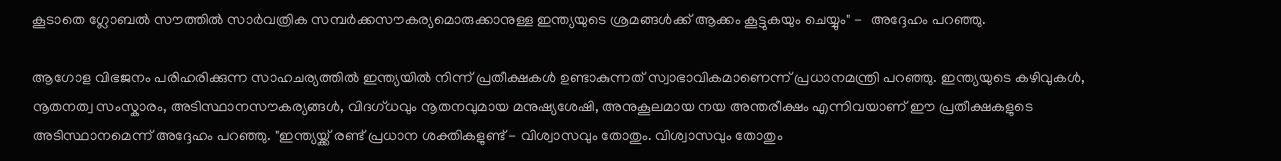കൂടാതെ ഗ്ലോബൽ സൗത്തിൽ സാർവത്രിക സമ്പർക്കസൗകര്യമൊരുക്കാനുള്ള ഇന്ത്യയുടെ ശ്രമങ്ങൾക്ക് ആക്കം കൂട്ടുകയും ചെയ്യും" -  അദ്ദേഹം പറഞ്ഞു.

ആഗോള വിഭജനം പരിഹരിക്കുന്ന സാഹചര്യത്തിൽ ഇന്ത്യയിൽ നിന്ന് പ്രതീക്ഷകൾ ഉണ്ടാകുന്നത് സ്വാഭാവികമാണെന്ന് പ്രധാനമന്ത്രി പറഞ്ഞു. ഇന്ത്യയുടെ കഴിവുകൾ, നൂതനത്വ സംസ്കാരം, അടിസ്ഥാനസൗകര്യങ്ങൾ, വിദഗ്ധവും നൂതനവുമായ മനുഷ്യശേഷി, അനുകൂലമായ നയ അന്തരീക്ഷം എന്നിവയാണ് ഈ പ്രതീക്ഷകളുടെ അടിസ്ഥാനമെന്ന് അദ്ദേഹം പറഞ്ഞു. "ഇന്ത്യയ്ക്ക് രണ്ട് പ്രധാന ശക്തികളുണ്ട് - വിശ്വാസവും തോതും. വിശ്വാസവും തോതും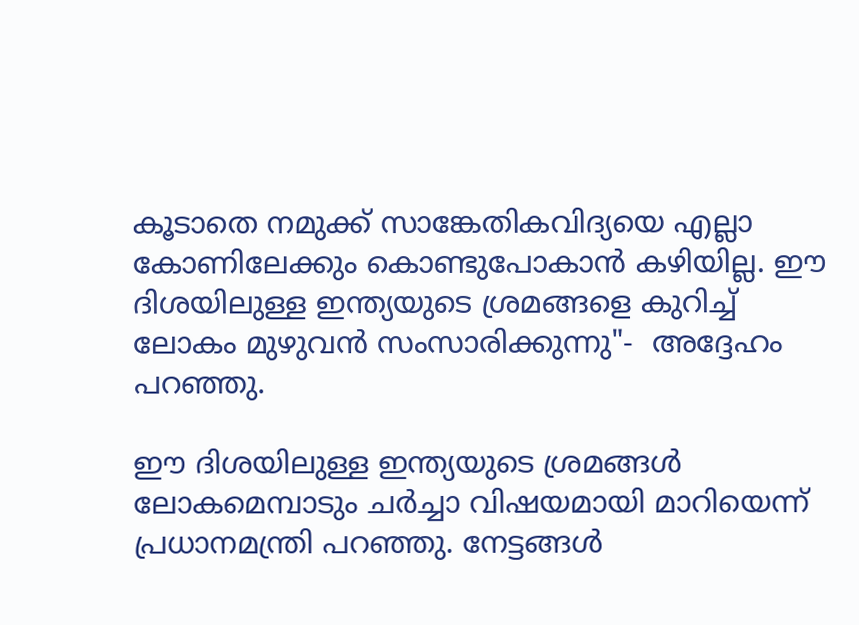കൂടാതെ നമുക്ക് സാങ്കേതികവിദ്യയെ എല്ലാ കോണിലേക്കും കൊണ്ടുപോകാൻ കഴിയില്ല. ഈ ദിശയിലുള്ള ഇന്ത്യയുടെ ശ്രമങ്ങളെ കുറിച്ച് ലോകം മുഴുവൻ സംസാരിക്കുന്നു"-  അദ്ദേഹം പറഞ്ഞു.

ഈ ദിശയിലുള്ള ഇന്ത്യയുടെ ശ്രമങ്ങൾ ലോകമെമ്പാടും ചർച്ചാ വിഷയമായി മാറിയെന്ന് പ്രധാനമന്ത്രി പറഞ്ഞു. നേട്ടങ്ങൾ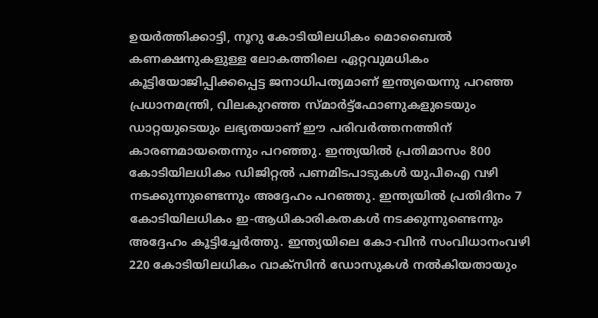ഉയർത്തിക്കാട്ടി, നൂറു കോടിയിലധികം മൊബൈൽ കണക്ഷനുകളുള്ള ലോകത്തിലെ ഏറ്റവുമധികം കൂട്ടിയോജിപ്പിക്കപ്പെട്ട ജനാധിപത്യമാണ് ഇന്ത്യയെന്നു പറഞ്ഞ പ്രധാനമന്ത്രി, വിലകുറഞ്ഞ സ്മാർട്ട്‌ഫോണുകളുടെയും ഡാറ്റയുടെയും ലഭ്യതയാണ് ഈ പരിവർത്തനത്തിന് കാരണമായതെന്നും പറഞ്ഞു. ഇന്ത്യയിൽ പ്രതിമാസം 800 കോടിയിലധികം ഡിജിറ്റൽ പണമിടപാടുകൾ യുപിഐ വഴി നടക്കുന്നുണ്ടെന്നും അദ്ദേഹം പറഞ്ഞു. ഇന്ത്യയിൽ പ്രതിദിനം 7 കോടിയിലധികം ഇ-ആധി‌കാരികതകൾ നടക്കുന്നുണ്ടെന്നും അദ്ദേഹം കൂട്ടിച്ചേർത്തു. ഇന്ത്യയിലെ കോ-വിൻ സംവിധാനംവഴി 220 കോടിയിലധികം വാക്സിൻ ഡോസുകൾ നൽകിയതായും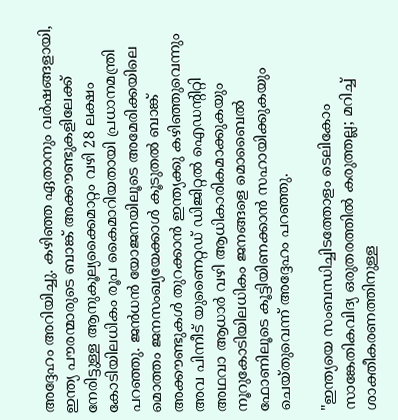അദ്ദേഹം അറിയിച്ചു. കഴിഞ്ഞ ഏതാനും വർഷങ്ങളായി, ഇന്ത്യ പൗരന്മാരുടെ ബാങ്ക് അക്കൗണ്ടുകളിലേക്ക് നേരിട്ടുള്ള ആനുകൂല്യക്കൈമാറ്റം വഴി 28 ലക്ഷം കോടിയിലധികം രൂപ കൈമാറിയതായി പ്രധാനമന്ത്രി പറഞ്ഞു. ജൻധൻ യോജനയിലൂടെ അമേരിക്കയിലെ മൊത്തം ജനസംഖ്യയേക്കാൾ കൂടുതൽ ബാങ്ക് അക്കൗണ്ടുകൾ തുറക്കാൻ ഇന്ത്യക്കു കഴിഞ്ഞുവെന്നും അവ പിന്നീട് യുണൈറ്റഡ് ഡിജിറ്റൽ ഐഡന്റിറ്റി അഥവാ ആധാർ വഴി ആധികാരികമാക്കുകയും നൂറുകോടിയിലധികം ജനങ്ങളെ മൊബൈൽ ഫോണിലൂടെ കൂട്ടിയിണക്കാൻ സഹായിക്കുകയും ചെയ്തുവെന്ന് അദ്ദേഹം പറഞ്ഞു.

"ഇന്ത്യയെ സംബന്ധിച്ചിടത്തോളം ടെലികോം സാങ്കേതികവിദ്യ ‌ഒരുതരത്തിൽ കരുത്തല്ല; മറിച്ച് ശാക്തീകരണത്തിനുള്ള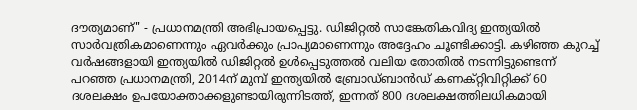ദൗത്യമാണ്" - പ്രധാനമന്ത്രി അഭിപ്രായപ്പെട്ടു. ഡിജിറ്റൽ സാങ്കേതികവിദ്യ ഇന്ത്യയിൽ സാർവത്രികമാണെന്നും ഏവർക്കും പ്രാപ്യമാണെന്നും അദ്ദേഹം ചൂണ്ടിക്കാട്ടി. കഴിഞ്ഞ കുറച്ച് വർഷങ്ങളായി ഇന്ത്യയിൽ ഡിജിറ്റൽ ഉൾപ്പെടുത്തൽ വലിയ തോതിൽ നടന്നിട്ടുണ്ടെന്ന് പറഞ്ഞ പ്രധാനമന്ത്രി, 2014ന് മുമ്പ് ഇന്ത്യയിൽ ബ്രോഡ്‌ബാൻഡ് കണക്റ്റിവിറ്റിക്ക് 60 ദശലക്ഷം ഉപയോക്താക്കളുണ്ടായിരുന്നിടത്ത്, ഇന്നത് 800 ദശലക്ഷത്തിലധികമായി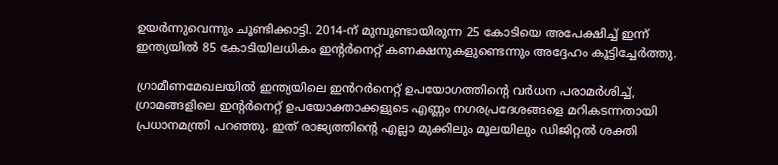ഉയർന്നുവെന്നും ചൂണ്ടിക്കാട്ടി. 2014-ന് മുമ്പുണ്ടായിരുന്ന 25 കോടിയെ അപേക്ഷിച്ച് ഇന്ന് ഇന്ത്യയിൽ 85 കോടിയിലധികം ഇന്റർനെറ്റ് കണക്ഷനുകളുണ്ടെന്നും അദ്ദേഹം കൂട്ടിച്ചേർത്തു.

ഗ്രാമീണമേഖലയിൽ ഇന്ത്യയിലെ ഇൻറർനെറ്റ് ഉപയോഗത്തിന്റെ വർധന പരാമർശിച്ച്, ഗ്രാമങ്ങളിലെ ഇന്റർനെറ്റ് ഉപയോക്താക്കളുടെ എണ്ണം നഗരപ്രദേശങ്ങളെ മറികടന്നതായി പ്രധാനമന്ത്രി പറഞ്ഞു. ഇത് രാജ്യത്തിന്റെ എല്ലാ മുക്കിലും മൂലയിലും ഡിജിറ്റൽ ശക്തി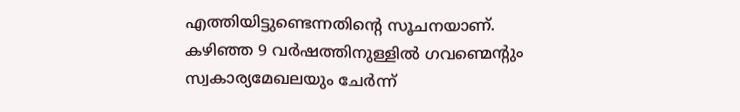എത്തിയിട്ടുണ്ടെന്നതിന്റെ സൂചനയാണ്. കഴിഞ്ഞ 9 വർഷത്തിനുള്ളിൽ ഗവണ്മെന്റും സ്വകാര്യമേഖലയും ചേർന്ന്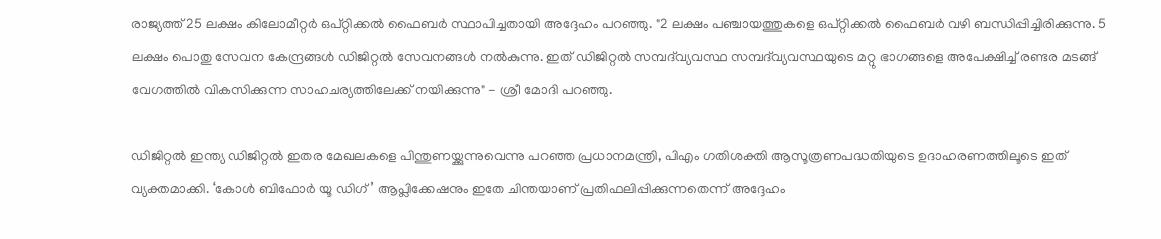രാജ്യത്ത് 25 ലക്ഷം കിലോമീറ്റർ ഒപ്റ്റിക്കൽ ഫൈബർ സ്ഥാപിച്ചതായി അദ്ദേഹം പറഞ്ഞു. "2 ലക്ഷം പഞ്ചായത്തുകളെ ഒപ്റ്റിക്കൽ ഫൈബർ വഴി ബന്ധിപ്പിച്ചിരിക്കുന്നു. 5 ലക്ഷം പൊതു സേവന കേന്ദ്രങ്ങൾ ഡിജിറ്റൽ സേവനങ്ങൾ നൽകുന്നു. ഇത് ഡിജിറ്റൽ സമ്പദ്‌വ്യവസ്ഥ സമ്പദ്‌വ്യവസ്ഥയുടെ മറ്റു ഭാഗങ്ങളെ അപേക്ഷിച്ച് രണ്ടര മടങ്ങ് വേഗത്തിൽ വികസിക്കുന്ന സാഹചര്യത്തിലേക്ക് നയിക്കുന്നു" - ശ്രീ മോദി പറഞ്ഞു.

ഡിജിറ്റൽ ഇന്ത്യ ഡിജിറ്റൽ ഇതര മേഖലകളെ പിന്തുണയ്ക്കുന്നുവെന്നു പറഞ്ഞ പ്രധാനമന്ത്രി, പിഎം ഗതിശക്തി ആസൂത്രണപദ്ധതിയുടെ ഉദാഹരണത്തിലൂടെ ഇത് വ്യക്തമാക്കി. ‘കോൾ ബിഫോർ യൂ ഡിഗ്’ ആപ്ലിക്കേഷനും ഇതേ ചിന്തയാണ് പ്രതിഫലിപ്പിക്കുന്നതെന്ന് അദ്ദേഹം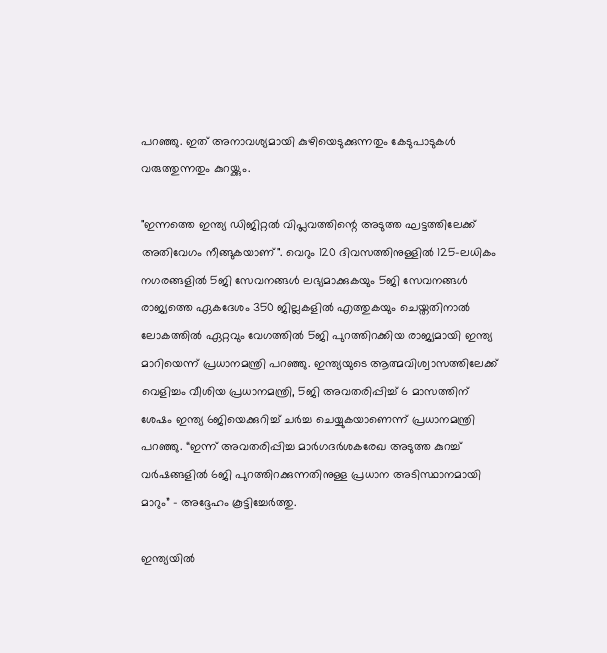പറഞ്ഞു. ഇത് അനാവശ്യമായി കുഴിയെടുക്കുന്നതും കേടുപാടുകൾ വരുത്തുന്നതും കുറയ്ക്കും.

"ഇന്നത്തെ ഇന്ത്യ ഡിജിറ്റൽ വിപ്ലവത്തിന്റെ അടുത്ത ഘട്ടത്തിലേക്ക് അതിവേഗം നീങ്ങുകയാണ്". വെറും 120 ദിവസത്തിനുള്ളിൽ 125-ലധികം നഗരങ്ങളിൽ 5ജി സേവനങ്ങൾ ലഭ്യമാക്കുകയും 5ജി സേവനങ്ങൾ രാജ്യത്തെ ഏകദേശം 350 ജില്ലകളിൽ എത്തുകയും ചെയ്തതിനാൽ ലോകത്തിൽ ഏറ്റവും വേഗത്തിൽ 5ജി പുറത്തിറക്കിയ രാജ്യമായി ഇന്ത്യ മാറിയെന്ന് പ്രധാനമന്ത്രി പറഞ്ഞു. ഇന്ത്യയുടെ ആത്മവിശ്വാസത്തിലേക്ക് വെളിച്ചം വീശിയ പ്രധാനമന്ത്രി, 5ജി അവതരിപ്പിച്ച് 6 മാസത്തിന് ശേഷം ഇന്ത്യ 6ജിയെക്കുറിച്ച് ചർച്ച ചെയ്യുകയാണെന്ന് പ്രധാനമന്ത്രി പറഞ്ഞു. “ഇന്ന് അവതരിപ്പിച്ച മാർഗദർശകരേഖ അടുത്ത കുറച്ച് വർഷങ്ങളിൽ 6ജി പുറത്തിറക്കുന്നതിനുള്ള പ്രധാന അടിസ്ഥാനമായി മാറും” - അദ്ദേഹം കൂട്ടിച്ചേർത്തു.

ഇന്ത്യയിൽ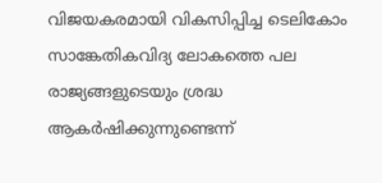വിജയകരമായി വികസിപ്പിച്ച ടെലികോം സാങ്കേതികവിദ്യ ലോകത്തെ പല രാജ്യങ്ങളുടെയും ശ്രദ്ധ ആകർഷിക്കുന്നുണ്ടെന്ന്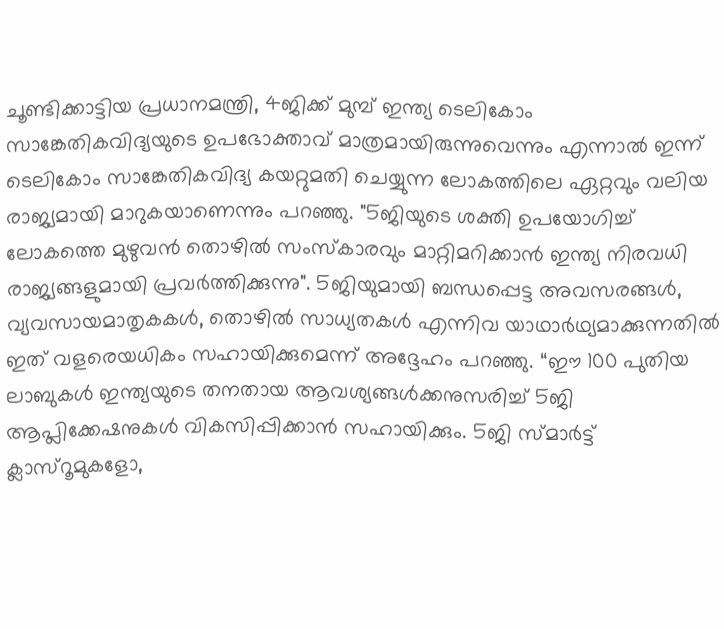ചൂണ്ടിക്കാട്ടിയ പ്രധാനമന്ത്രി, 4ജിക്ക് മുമ്പ് ഇന്ത്യ ടെലികോം സാങ്കേതികവിദ്യയുടെ ഉപഭോക്താവ് മാത്രമായിരുന്നുവെന്നും എന്നാൽ ഇന്ന് ടെലികോം സാങ്കേതികവിദ്യ കയറ്റുമതി ചെയ്യുന്ന ലോകത്തിലെ ഏറ്റവും വലിയ രാജ്യമായി മാറുകയാണെന്നും പറഞ്ഞു. "5ജിയുടെ ശക്തി ഉപയോഗിച്ച് ലോകത്തെ മുഴുവൻ തൊഴിൽ സംസ്കാരവും മാറ്റിമറിക്കാൻ ഇന്ത്യ നിരവധി രാജ്യങ്ങളുമായി പ്രവർത്തിക്കുന്നു". 5ജിയുമായി ബന്ധപ്പെട്ട അവസരങ്ങൾ, വ്യവസായമാതൃകകൾ, തൊഴിൽ സാധ്യതകൾ എന്നിവ യാഥാർഥ്യമാക്കുന്നതിൽ  ഇത് വളരെയധികം സഹായിക്കുമെന്ന് അദ്ദേഹം പറഞ്ഞു. “ഈ 100 പുതിയ ലാബുകൾ ഇന്ത്യയുടെ തനതായ ആവശ്യങ്ങൾക്കനുസരിച്ച് 5ജി ആപ്ലിക്കേഷനുകൾ വികസിപ്പിക്കാൻ സഹായിക്കും. 5ജി സ്മാർട്ട് ക്ലാസ്‌റൂമുകളോ,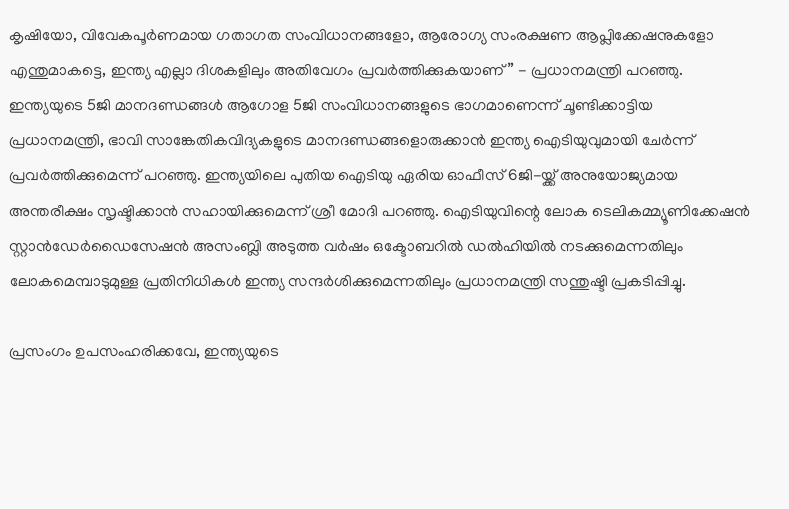കൃഷിയോ, വിവേകപൂർണമായ ഗതാഗത സംവിധാനങ്ങളോ, ആരോഗ്യ സംരക്ഷണ ആപ്ലിക്കേഷനുകളോ എന്തുമാകട്ടെ, ഇന്ത്യ എല്ലാ ദിശകളിലും അതിവേഗം പ്രവർത്തിക്കുകയാണ്” - പ്രധാനമന്ത്രി പറഞ്ഞു. ഇന്ത്യയുടെ 5ജി മാനദണ്ഡങ്ങൾ ആഗോള 5ജി സംവിധാനങ്ങളുടെ ഭാഗമാണെന്ന് ചൂണ്ടിക്കാട്ടിയ പ്രധാനമന്ത്രി, ഭാവി സാങ്കേതികവിദ്യകളുടെ മാനദണ്ഡങ്ങളൊരുക്കാൻ ഇന്ത്യ ഐടിയുവുമായി ചേർന്ന് പ്രവർത്തിക്കുമെന്ന് പറഞ്ഞു. ഇന്ത്യയിലെ പുതിയ ഐടിയു ഏരിയ ഓഫീസ് 6ജി-യ്ക്ക് അനുയോജ്യമായ അന്തരീക്ഷം സൃഷ്ടിക്കാൻ സഹായിക്കുമെന്ന് ശ്രീ മോദി പറഞ്ഞു. ഐടിയുവിന്റെ ലോക ടെലികമ്മ്യൂണിക്കേഷൻ സ്റ്റാൻഡേർഡൈസേഷൻ അസംബ്ലി അടുത്ത വർഷം ഒക്ടോബറിൽ ഡൽഹിയിൽ നടക്കുമെന്നതിലും ലോകമെമ്പാടുമുള്ള പ്രതിനിധികൾ ഇന്ത്യ സന്ദർശിക്കുമെന്നതിലും പ്രധാനമന്ത്രി സന്തുഷ്ടി പ്രകടിപ്പിച്ചു.

പ്രസംഗം ഉപസംഹരിക്കവേ, ഇന്ത്യയുടെ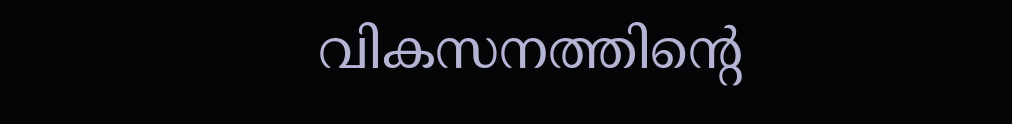വികസനത്തിന്റെ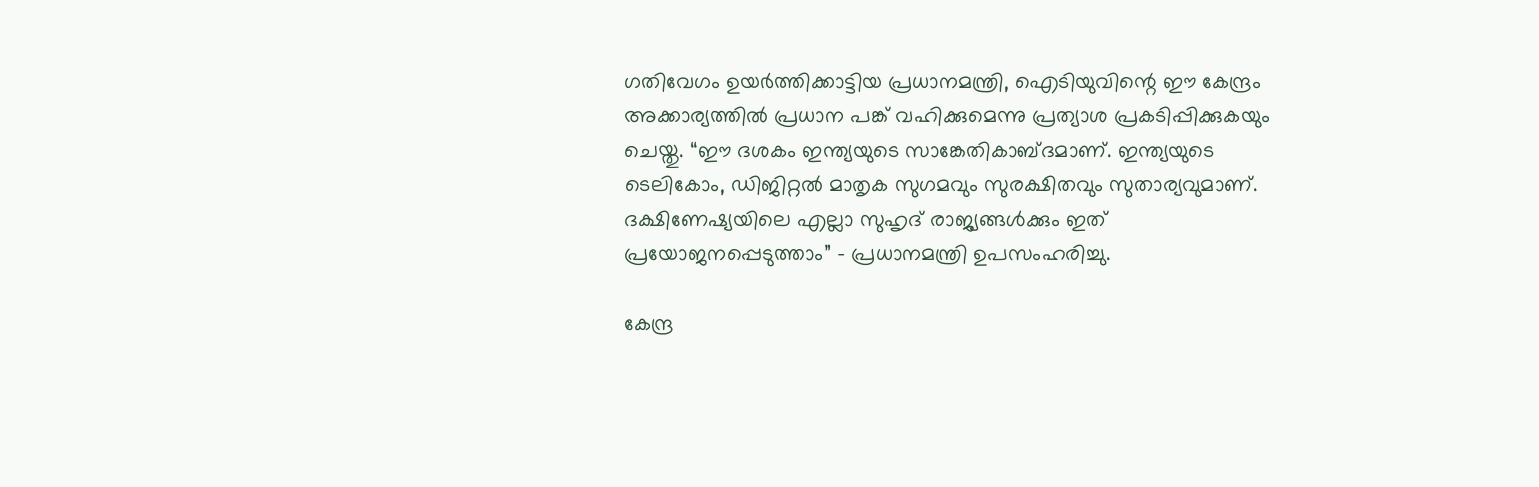ഗതിവേഗം ഉയർത്തിക്കാട്ടിയ പ്രധാനമന്ത്രി, ഐടിയുവിന്റെ ഈ കേന്ദ്രം  അക്കാര്യത്തിൽ പ്രധാന പങ്ക് വഹിക്കുമെന്നു പ്രത്യാശ പ്രകടിപ്പിക്കുകയും ചെയ്തു. “ഈ ദശകം ഇന്ത്യയുടെ സാങ്കേതികാബ്ദമാണ്. ഇന്ത്യയുടെ ടെലികോം, ഡിജിറ്റൽ മാതൃക സുഗമവും സുരക്ഷിതവും സുതാര്യവുമാണ്. ദക്ഷിണേഷ്യയിലെ എല്ലാ സുഹൃദ് രാജ്യങ്ങൾക്കും ഇത് പ്രയോജനപ്പെടുത്താം” - പ്രധാനമന്ത്രി ഉപസംഹരിച്ചു.

കേന്ദ്ര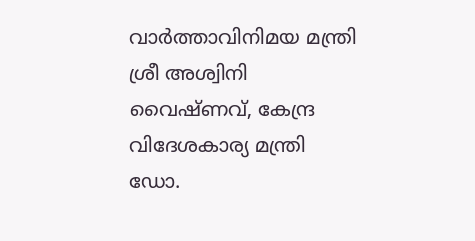വാർത്താവിനിമയ മന്ത്രി ശ്രീ അശ്വിനി വൈഷ്ണവ്, കേന്ദ്ര വിദേശകാര്യ മന്ത്രി ഡോ.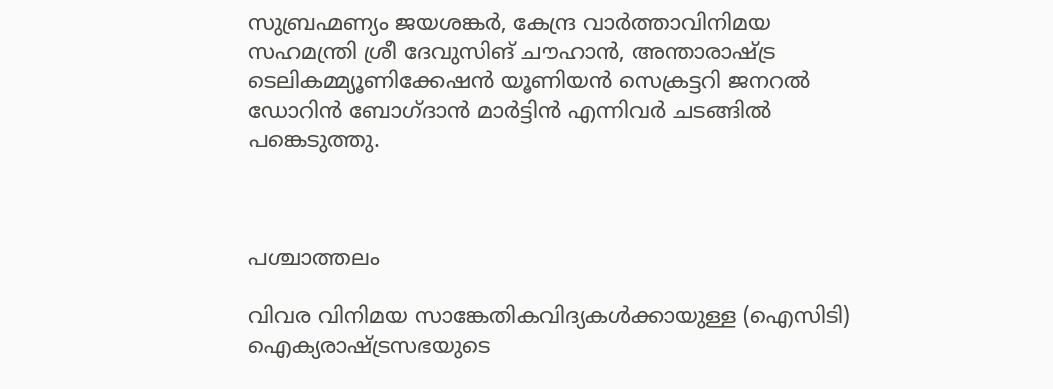സുബ്രഹ്മണ്യം ജയശങ്കർ, കേന്ദ്ര വാർത്താവിനിമയ സഹമന്ത്രി ശ്രീ ദേവുസിങ് ചൗഹാൻ, അന്താരാഷ്ട്ര ടെലികമ്മ്യൂണിക്കേഷൻ യൂണിയൻ സെക്രട്ടറി ജനറൽ ഡോറിൻ ബോഗ്ദാൻ മാർട്ടിൻ എന്നിവർ ചടങ്ങിൽ പങ്കെടുത്തു.



പശ്ചാത്തലം

വിവര വിനിമയ സാങ്കേതികവിദ്യകൾക്കായുള്ള (ഐസിടി) ഐക്യരാഷ്ട്രസഭയുടെ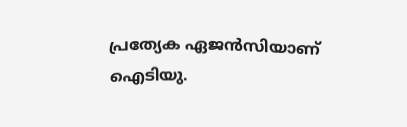പ്രത്യേക ഏജൻസിയാണ് ഐടിയു.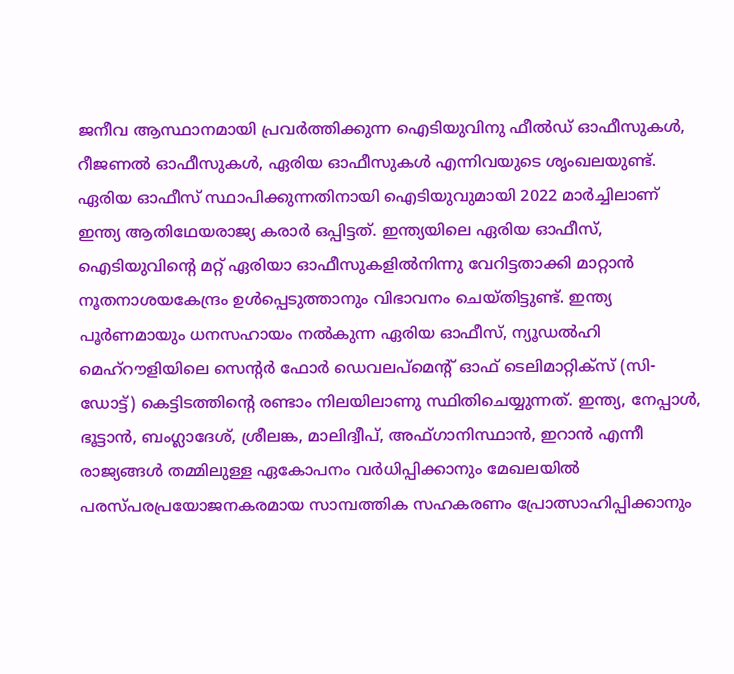ജനീവ ആസ്ഥാനമായി പ്രവർത്തിക്കുന്ന ഐടിയുവിനു ഫീൽഡ് ഓഫീസുകൾ, റീജണൽ ഓഫീസുകൾ, ഏരിയ ഓഫീസുകൾ എന്നിവയുടെ ശൃംഖലയുണ്ട്. ഏരിയ ഓഫീസ് സ്ഥാപിക്കുന്നതിനായി ഐടിയുവുമായി 2022 മാർച്ചിലാണ് ഇന്ത്യ ആതിഥേയരാജ്യ കരാർ ഒപ്പിട്ടത്. ഇന്ത്യയിലെ ഏരിയ ഓഫീസ്, ഐടിയുവിന്റെ മറ്റ് ഏരിയാ ഓഫീസുകളിൽനിന്നു വേറിട്ടതാക്കി മാറ്റാൻ നൂതനാശയകേന്ദ്രം ഉൾപ്പെടുത്താനും വിഭാവനം ചെയ്തിട്ടുണ്ട്. ഇന്ത്യ പൂർണമായും ധനസഹായം നൽകുന്ന ഏരിയ ഓഫീസ്, ന്യൂഡൽഹി മെഹ്‌റൗളിയിലെ സെന്റർ ഫോർ ഡെവലപ്‌മെന്റ് ഓഫ് ടെലിമാറ്റിക്സ് (സി-ഡോട്ട്) കെട്ടിടത്തിന്റെ രണ്ടാം നിലയിലാണു സ്ഥിതിചെയ്യുന്നത്. ഇന്ത്യ, നേപ്പാൾ, ഭൂട്ടാൻ, ബംഗ്ലാദേശ്, ശ്രീലങ്ക, മാലിദ്വീപ്, അഫ്‌ഗാനിസ്ഥാൻ, ഇറാൻ എന്നീ രാജ്യങ്ങൾ തമ്മിലുള്ള ഏകോപനം വർധിപ്പിക്കാനും മേഖലയിൽ പരസ്പരപ്രയോജനകരമായ സാമ്പത്തിക സഹകരണം പ്രോത്സാഹിപ്പിക്കാനും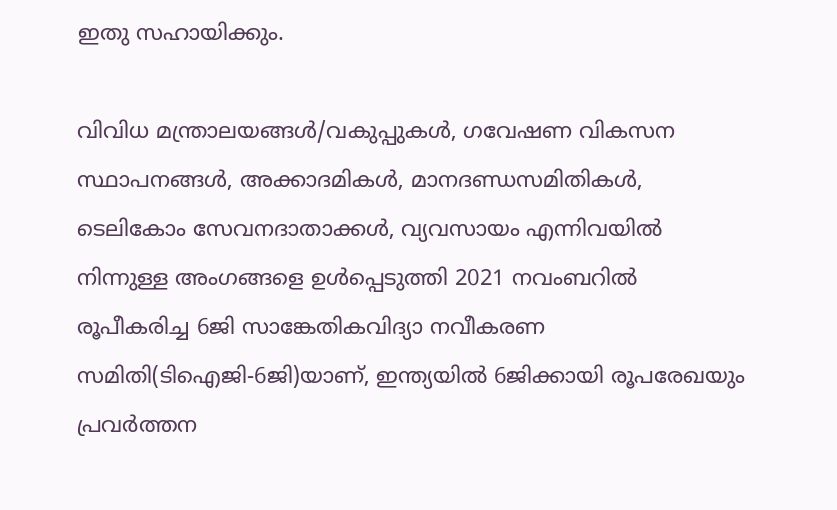ഇതു സഹായിക്കും.

വിവിധ മന്ത്രാലയങ്ങൾ/വകുപ്പുകൾ, ഗവേഷണ വികസന സ്ഥാപനങ്ങൾ, അക്കാദമികൾ, മാനദണ്ഡസമിതികൾ, ടെലികോം സേവനദാതാക്കൾ, വ്യവസായം എന്നിവയിൽ നിന്നുള്ള അംഗങ്ങളെ ഉൾപ്പെടുത്തി 2021 നവംബറിൽ രൂപീകരിച്ച 6ജി സാങ്കേതികവിദ്യാ നവീകരണ സമിതി(ടിഐജി-6ജി)യാണ്, ഇന്ത്യയിൽ 6ജിക്കായി രൂപരേഖയും പ്രവർത്തന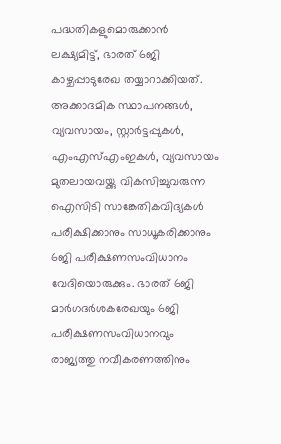പദ്ധതികളുമൊരുക്കാൻ ലക്ഷ്യമിട്ട്, ഭാരത് 6ജി കാഴ്ചപ്പാടുരേഖ തയ്യാറാക്കിയത്. അക്കാദമിക സ്ഥാപനങ്ങൾ, വ്യവസായം, സ്റ്റാർട്ടപ്പുകൾ, എംഎസ്എംഇകൾ, വ്യവസായം മുതലായവയ്ക്കു വികസിച്ചുവരുന്ന ഐസിടി സാങ്കേതികവിദ്യകൾ പരീക്ഷിക്കാനും സാധൂകരിക്കാനും 6ജി പരീക്ഷണസംവിധാനം വേദിയൊരുക്കും. ഭാരത് 6ജി മാർഗദർശകരേഖയും 6ജി പരീക്ഷണസംവിധാനവും രാജ്യത്തു നവീകരണത്തിനും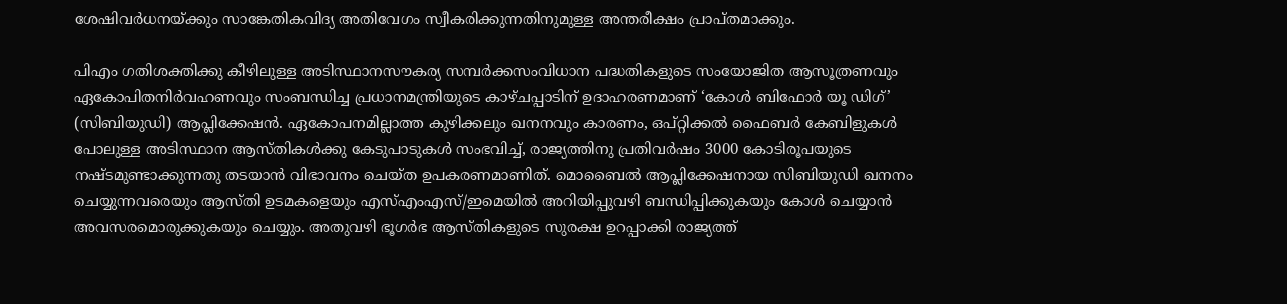ശേഷിവർധനയ്ക്കും സാങ്കേതികവിദ്യ അതിവേഗം സ്വീകരിക്കുന്നതിനുമുള്ള അന്തരീക്ഷം പ്രാപ്തമാക്കും.

പിഎം ഗതിശക്തിക്കു കീഴിലുള്ള അടിസ്ഥാനസൗകര്യ സമ്പർക്കസംവിധാന പദ്ധതികളുടെ സംയോജിത ആസൂത്രണവും ഏകോപിതനിർവഹണവും സംബന്ധിച്ച പ്രധാനമന്ത്രിയുടെ കാഴ്ചപ്പാടിന് ഉദാഹരണമാണ് ‘കോൾ ബിഫോർ യൂ ഡിഗ്’ (സിബിയുഡി) ആപ്ലിക്കേഷൻ. ഏകോപനമില്ലാത്ത കുഴിക്കലും ഖനനവും കാരണം, ഒപ്റ്റിക്കൽ ഫൈബർ കേബിളുകൾ പോലുള്ള അടിസ്ഥാന ആസ്തികൾക്കു കേടുപാടുകൾ സംഭവിച്ച്, രാജ്യത്തിനു പ്രതിവർഷം 3000 കോടിരൂപയുടെ നഷ്ടമുണ്ടാക്കുന്നതു തടയാൻ വിഭാവനം ചെയ്ത ഉപകരണമാണിത്. മൊബൈൽ ആപ്ല‌ിക്കേഷനായ സിബിയുഡി ഖനനം ചെയ്യുന്നവരെയും ആസ്തി ഉടമകളെയും എസ്എംഎസ്/ഇമെയിൽ അറിയിപ്പുവഴി ബന്ധിപ്പിക്കുകയും കോൾ ചെയ്യാൻ അവസരമൊരുക്കുകയും ചെയ്യും. അതുവഴി ഭൂഗർഭ ആസ്തികളുടെ സുരക്ഷ ഉറപ്പാക്കി രാജ്യത്ത്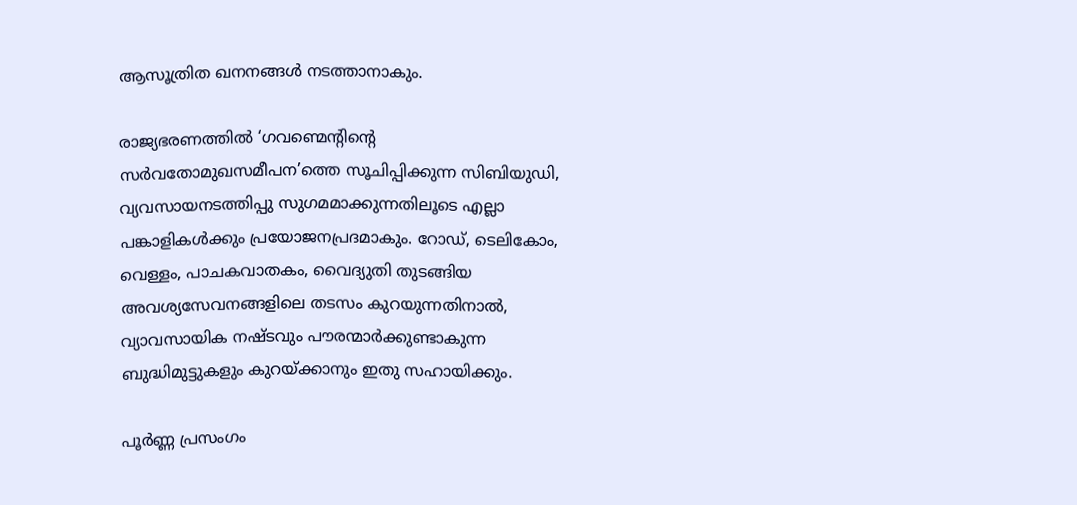ആസൂത്രിത ഖനനങ്ങൾ നടത്താനാകും.

രാജ്യഭരണത്തിൽ ‘ഗവണ്മെന്റിന്റെ സർവതോമുഖസമീപന’ത്തെ സൂചിപ്പിക്കുന്ന സിബിയുഡി, വ്യവസായനടത്തിപ്പു സുഗമമാക്കുന്നതിലൂടെ എല്ലാ പങ്കാളികൾക്കും പ്രയോജനപ്രദമാകും. റോഡ്, ടെലികോം, വെള്ളം, പാചകവാതകം, വൈദ്യുതി തുടങ്ങിയ അവശ്യസേവനങ്ങളിലെ തടസം കുറയുന്നതിനാൽ, വ്യാവസായിക നഷ്ടവും പൗരന്മാർക്കുണ്ടാകുന്ന ബുദ്ധിമുട്ടുകളും കുറയ്ക്കാനും ഇതു സഹായിക്കും.

പൂർണ്ണ പ്രസംഗം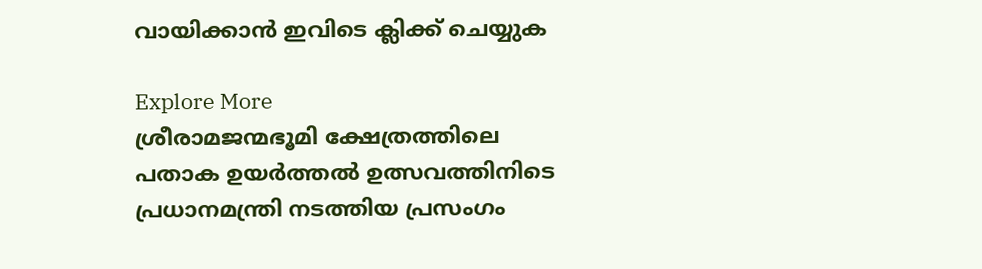വായിക്കാൻ ഇവിടെ ക്ലിക്ക് ചെയ്യുക

Explore More
ശ്രീരാമജന്മഭൂമി ക്ഷേത്രത്തിലെ പതാക ഉയർത്തൽ ഉത്സവത്തിനിടെ പ്രധാനമന്ത്രി നടത്തിയ പ്രസംഗം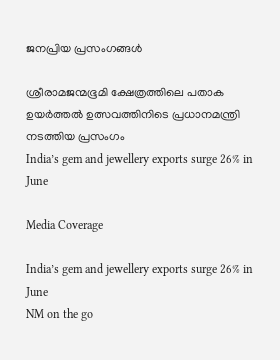ജനപ്രിയ പ്രസംഗങ്ങൾ

ശ്രീരാമജന്മഭൂമി ക്ഷേത്രത്തിലെ പതാക ഉയർത്തൽ ഉത്സവത്തിനിടെ പ്രധാനമന്ത്രി നടത്തിയ പ്രസംഗം
India’s gem and jewellery exports surge 26% in June

Media Coverage

India’s gem and jewellery exports surge 26% in June
NM on the go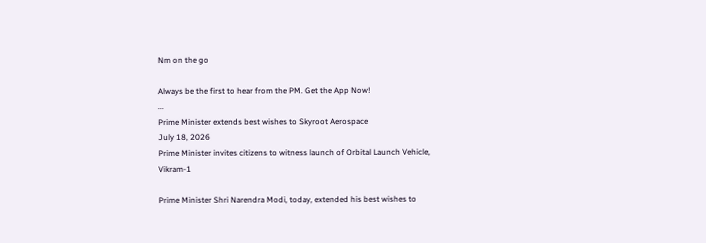Nm on the go

Always be the first to hear from the PM. Get the App Now!
...
Prime Minister extends best wishes to Skyroot Aerospace
July 18, 2026
Prime Minister invites citizens to witness launch of Orbital Launch Vehicle, Vikram-1

Prime Minister Shri Narendra Modi, today, extended his best wishes to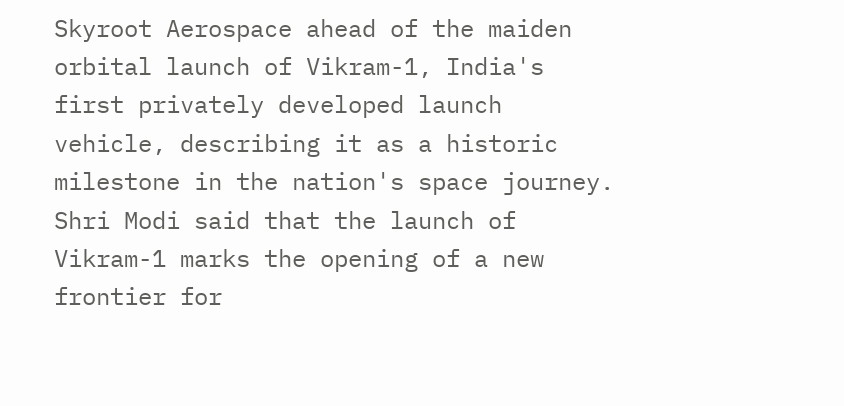Skyroot Aerospace ahead of the maiden orbital launch of Vikram-1, India's first privately developed launch vehicle, describing it as a historic milestone in the nation's space journey. Shri Modi said that the launch of Vikram-1 marks the opening of a new frontier for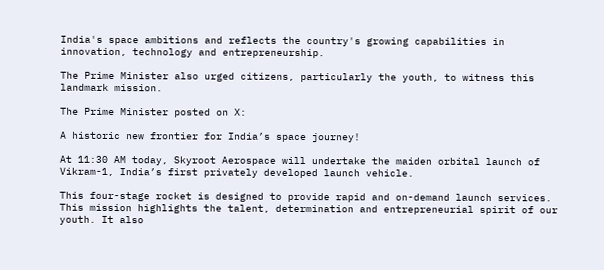India's space ambitions and reflects the country's growing capabilities in innovation, technology and entrepreneurship.

The Prime Minister also urged citizens, particularly the youth, to witness this landmark mission.

The Prime Minister posted on X:

A historic new frontier for India’s space journey!

At 11:30 AM today, Skyroot Aerospace will undertake the maiden orbital launch of Vikram-1, India’s first privately developed launch vehicle.

This four-stage rocket is designed to provide rapid and on-demand launch services. This mission highlights the talent, determination and entrepreneurial spirit of our youth. It also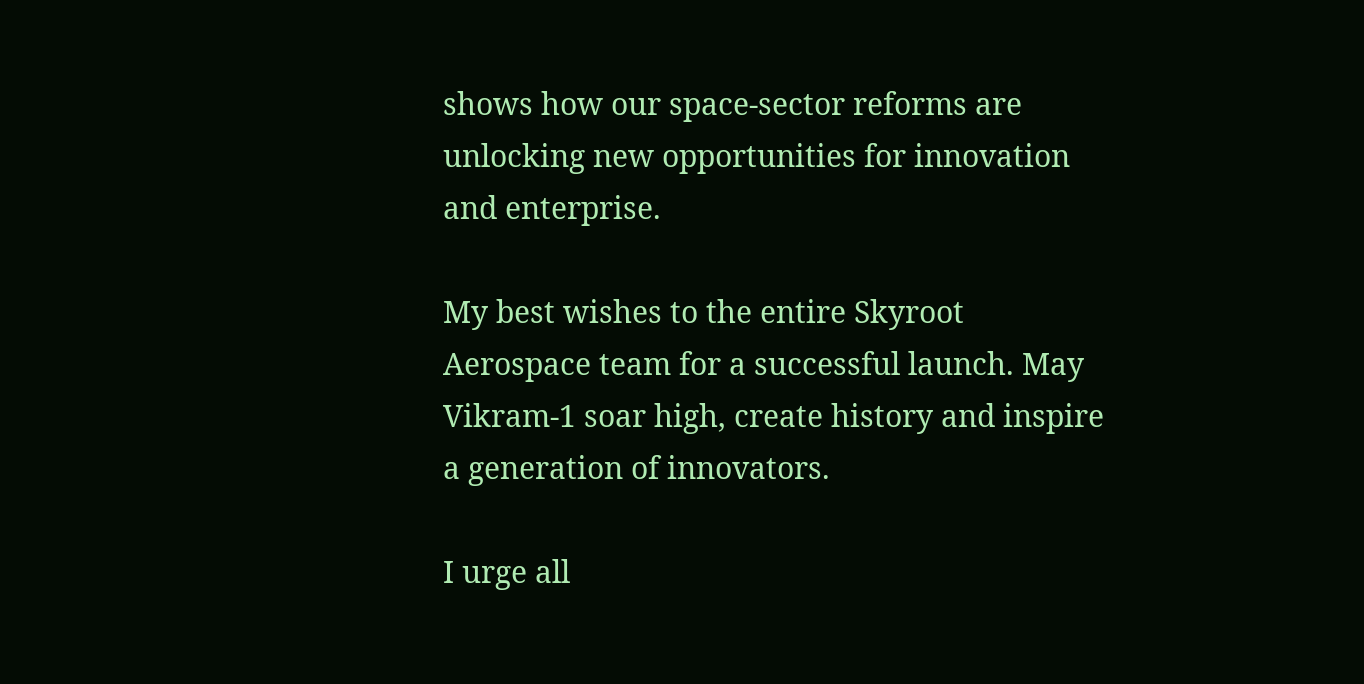shows how our space-sector reforms are unlocking new opportunities for innovation and enterprise.

My best wishes to the entire Skyroot Aerospace team for a successful launch. May Vikram-1 soar high, create history and inspire a generation of innovators.

I urge all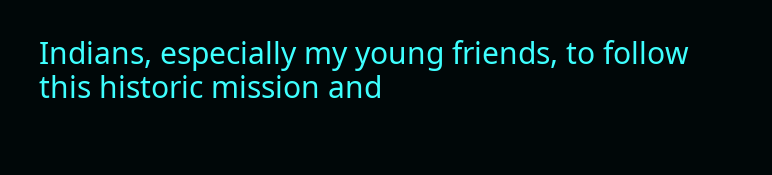Indians, especially my young friends, to follow this historic mission and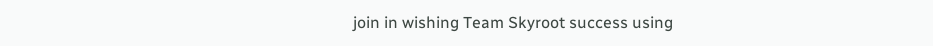join in wishing Team Skyroot success using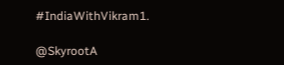#IndiaWithVikram1.

@SkyrootA